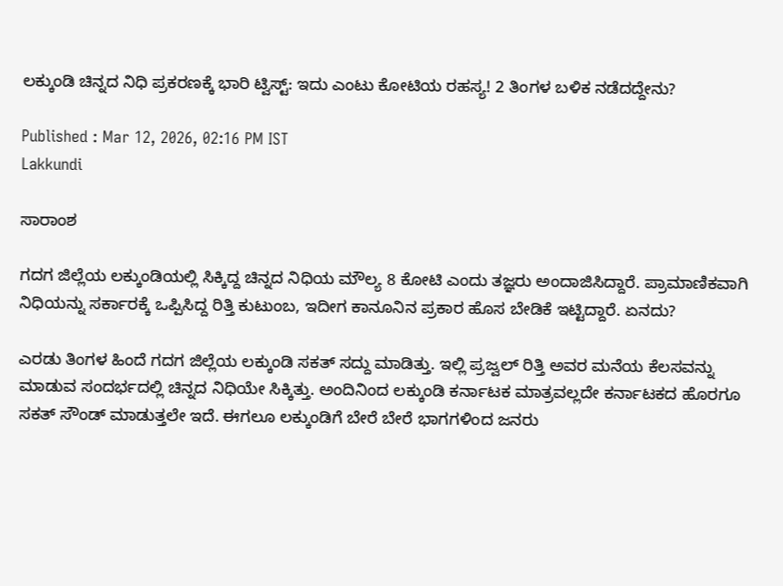ಲಕ್ಕುಂಡಿ ಚಿನ್ನದ ನಿಧಿ ಪ್ರಕರಣಕ್ಕೆ ಭಾರಿ ಟ್ವಿಸ್ಟ್: ಇದು ಎಂಟು ಕೋಟಿಯ ರಹಸ್ಯ! 2 ತಿಂಗಳ ಬಳಿಕ ನಡೆದದ್ದೇನು?

Published : Mar 12, 2026, 02:16 PM IST
Lakkundi

ಸಾರಾಂಶ

ಗದಗ ಜಿಲ್ಲೆಯ ಲಕ್ಕುಂಡಿಯಲ್ಲಿ ಸಿಕ್ಕಿದ್ದ ಚಿನ್ನದ ನಿಧಿಯ ಮೌಲ್ಯ 8 ಕೋಟಿ ಎಂದು ತಜ್ಞರು ಅಂದಾಜಿಸಿದ್ದಾರೆ. ಪ್ರಾಮಾಣಿಕವಾಗಿ ನಿಧಿಯನ್ನು ಸರ್ಕಾರಕ್ಕೆ ಒಪ್ಪಿಸಿದ್ದ ರಿತ್ತಿ ಕುಟುಂಬ, ಇದೀಗ ಕಾನೂನಿನ ಪ್ರಕಾರ ಹೊಸ ಬೇಡಿಕೆ ಇಟ್ಟಿದ್ದಾರೆ. ಏನದು?

ಎರಡು ತಿಂಗಳ ಹಿಂದೆ ಗದಗ ಜಿಲ್ಲೆಯ ಲಕ್ಕುಂಡಿ ಸಕತ್ ಸದ್ದು ಮಾಡಿತ್ತು. ಇಲ್ಲಿ ಪ್ರಜ್ವಲ್ ರಿತ್ತಿ ಅವರ ಮನೆಯ ಕೆಲಸವನ್ನು ಮಾಡುವ ಸಂದರ್ಭದಲ್ಲಿ ಚಿನ್ನದ ನಿಧಿಯೇ ಸಿಕ್ಕಿತ್ತು. ಅಂದಿನಿಂದ ಲಕ್ಕುಂಡಿ ಕರ್ನಾಟಕ ಮಾತ್ರವಲ್ಲದೇ ಕರ್ನಾಟಕದ ಹೊರಗೂ ಸಕತ್ ಸೌಂಡ್ ಮಾಡುತ್ತಲೇ ಇದೆ. ಈಗಲೂ ಲಕ್ಕುಂಡಿಗೆ ಬೇರೆ ಬೇರೆ ಭಾಗಗಳಿಂದ ಜನರು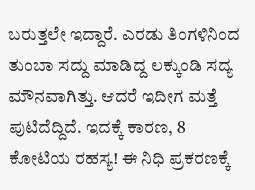ಬರುತ್ತಲೇ ಇದ್ದಾರೆ. ಎರಡು ತಿಂಗಳಿನಿಂದ ತುಂಬಾ ಸದ್ದು ಮಾಡಿದ್ದ ಲಕ್ಕುಂಡಿ ಸದ್ಯ ಮೌನವಾಗಿತ್ತು. ಆದರೆ ಇದೀಗ ಮತ್ತೆ ಪುಟಿದೆದ್ದಿದೆ. ಇದಕ್ಕೆ ಕಾರಣ, 8 ಕೋಟಿಯ ರಹಸ್ಯ! ಈ ನಿಧಿ ಪ್ರಕರಣಕ್ಕೆ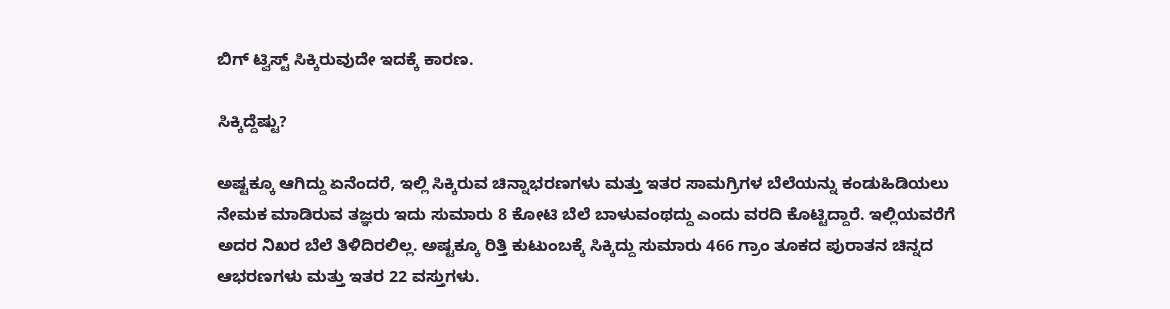ಬಿಗ್ ಟ್ವಿಸ್ಟ್ ಸಿಕ್ಕಿರುವುದೇ ಇದಕ್ಕೆ ಕಾರಣ.

ಸಿಕ್ಕಿದ್ದೆಷ್ಟು?

ಅಷ್ಟಕ್ಕೂ ಆಗಿದ್ದು ಏನೆಂದರೆ, ಇಲ್ಲಿ ಸಿಕ್ಕಿರುವ ಚಿನ್ನಾಭರಣಗಳು ಮತ್ತು ಇತರ ಸಾಮಗ್ರಿಗಳ ಬೆಲೆಯನ್ನು ಕಂಡುಹಿಡಿಯಲು ನೇಮಕ ಮಾಡಿರುವ ತಜ್ಞರು ಇದು ಸುಮಾರು 8 ಕೋಟಿ ಬೆಲೆ ಬಾಳುವಂಥದ್ದು ಎಂದು ವರದಿ ಕೊಟ್ಟಿದ್ದಾರೆ. ಇಲ್ಲಿಯವರೆಗೆ ಅದರ ನಿಖರ ಬೆಲೆ ತಿಳಿದಿರಲಿಲ್ಲ. ಅಷ್ಟಕ್ಕೂ ರಿತ್ತಿ ಕುಟುಂಬಕ್ಕೆ ಸಿಕ್ಕಿದ್ದು ಸುಮಾರು 466 ಗ್ರಾಂ ತೂಕದ ಪುರಾತನ ಚಿನ್ನದ ಆಭರಣಗಳು ಮತ್ತು ಇತರ 22 ವಸ್ತುಗಳು.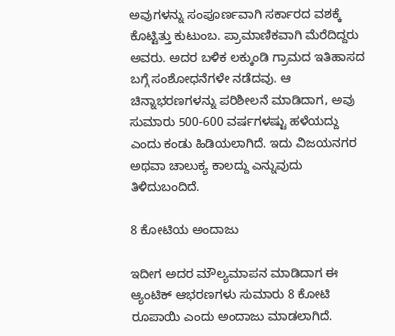ಅವುಗಳನ್ನು ಸಂಪೂರ್ಣವಾಗಿ ಸರ್ಕಾರದ ವಶಕ್ಕೆ ಕೊಟ್ಟಿತ್ತು ಕುಟುಂಬ. ಪ್ರಾಮಾಣಿಕವಾಗಿ ಮೆರೆದಿದ್ದರು ಅವರು. ಅದರ ಬಳಿಕ ಲಕ್ಕುಂಡಿ ಗ್ರಾಮದ ಇತಿಹಾಸದ ಬಗ್ಗೆ ಸಂಶೋಧನೆಗಳೇ ನಡೆದವು. ಆ ಚಿನ್ನಾಭರಣಗಳನ್ನು ಪರಿಶೀಲನೆ ಮಾಡಿದಾಗ, ಅವು ಸುಮಾರು 500-600 ವರ್ಷಗಳಷ್ಟು ಹಳೆಯದ್ದು ಎಂದು ಕಂಡು ಹಿಡಿಯಲಾಗಿದೆ. ಇದು ವಿಜಯನಗರ ಅಥವಾ ಚಾಲುಕ್ಯ ಕಾಲದ್ದು ಎನ್ನುವುದು ತಿಳಿದುಬಂದಿದೆ.

8 ಕೋಟಿಯ ಅಂದಾಜು

ಇದೀಗ ಅದರ ಮೌಲ್ಯಮಾಪನ ಮಾಡಿದಾಗ ಈ ಆ್ಯಂಟಿಕ್ ಆಭರಣಗಳು ಸುಮಾರು 8 ಕೋಟಿ ರೂಪಾಯಿ ಎಂದು ಅಂದಾಜು ಮಾಡಲಾಗಿದೆ.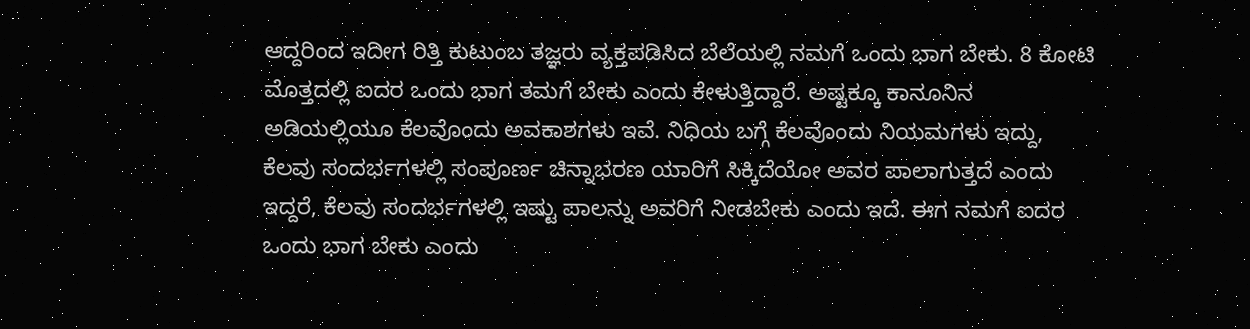ಆದ್ದರಿಂದ ಇದೀಗ ರಿತ್ತಿ ಕುಟುಂಬ ತಜ್ಞರು ವ್ಯಕ್ತಪಡಿಸಿದ ಬೆಲೆಯಲ್ಲಿ ನಮಗೆ ಒಂದು ಭಾಗ ಬೇಕು. 8 ಕೋಟಿ ಮೊತ್ತದಲ್ಲಿ ಐದರ ಒಂದು ಭಾಗ ತಮಗೆ ಬೇಕು ಎಂದು ಕೇಳುತ್ತಿದ್ದಾರೆ. ಅಷ್ಟಕ್ಕೂ ಕಾನೂನಿನ ಅಡಿಯಲ್ಲಿಯೂ ಕೆಲವೊಂದು ಅವಕಾಶಗಳು ಇವೆ. ನಿಧಿಯ ಬಗ್ಗೆ ಕೆಲವೊಂದು ನಿಯಮಗಳು ಇದ್ದು, ಕೆಲವು ಸಂದರ್ಭಗಳಲ್ಲಿ ಸಂಪೂರ್ಣ ಚಿನ್ನಾಭರಣ ಯಾರಿಗೆ ಸಿಕ್ಕಿದೆಯೋ ಅವರ ಪಾಲಾಗುತ್ತದೆ ಎಂದು ಇದ್ದರೆ, ಕೆಲವು ಸಂದರ್ಭಗಳಲ್ಲಿ ಇಷ್ಟು ಪಾಲನ್ನು ಅವರಿಗೆ ನೀಡಬೇಕು ಎಂದು ಇದೆ. ಈಗ ನಮಗೆ ಐದರ ಒಂದು ಭಾಗ ಬೇಕು ಎಂದು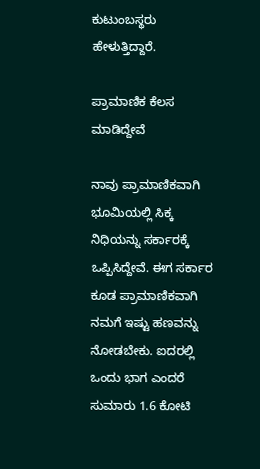ಕುಟುಂಬಸ್ಥರು ಹೇಳುತ್ತಿದ್ದಾರೆ.

ಪ್ರಾಮಾಣಿಕ ಕೆಲಸ ಮಾಡಿದ್ದೇವೆ

ನಾವು ಪ್ರಾಮಾಣಿಕವಾಗಿ ಭೂಮಿಯಲ್ಲಿ ಸಿಕ್ಕ ನಿಧಿಯನ್ನು ಸರ್ಕಾರಕ್ಕೆ ಒಪ್ಪಿಸಿದ್ದೇವೆ. ಈಗ ಸರ್ಕಾರ ಕೂಡ ಪ್ರಾಮಾಣಿಕವಾಗಿ ನಮಗೆ ಇಷ್ಟು ಹಣವನ್ನು ನೋಡಬೇಕು. ಐದರಲ್ಲಿ ಒಂದು ಭಾಗ ಎಂದರೆ ಸುಮಾರು 1.6 ಕೋಟಿ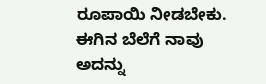ರೂಪಾಯಿ ನೀಡಬೇಕು. ಈಗಿನ ಬೆಲೆಗೆ ನಾವು ಅದನ್ನು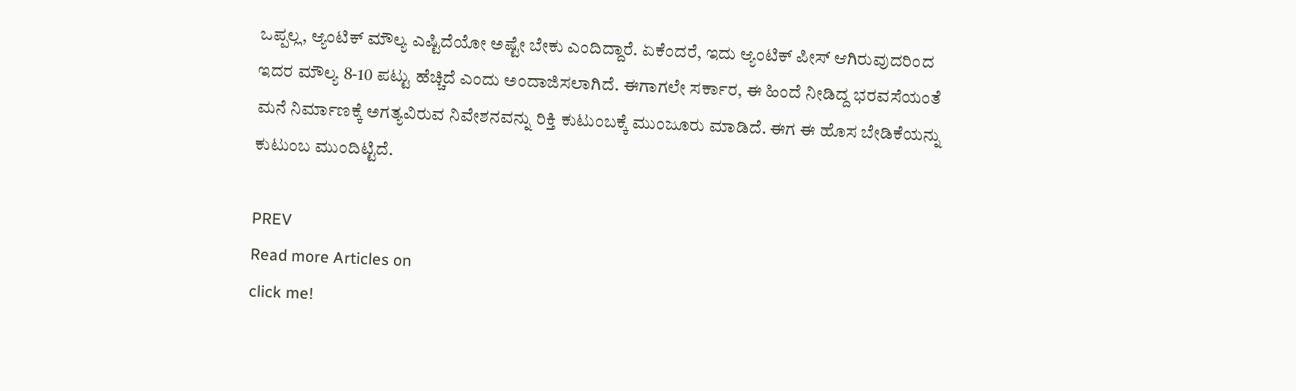ಒಪ್ಪಲ್ಲ, ಆ್ಯಂಟಿಕ್ ಮೌಲ್ಯ ಎಷ್ಟಿದೆಯೋ ಅಷ್ಟೇ ಬೇಕು ಎಂದಿದ್ದಾರೆ. ಏಕೆಂದರೆ, ಇದು ಆ್ಯಂಟಿಕ್ ಪೀಸ್ ಆಗಿರುವುದರಿಂದ ಇದರ ಮೌಲ್ಯ 8-10 ಪಟ್ಟು ಹೆಚ್ಚಿದೆ ಎಂದು ಅಂದಾಜಿಸಲಾಗಿದೆ. ಈಗಾಗಲೇ ಸರ್ಕಾರ, ಈ ಹಿಂದೆ ನೀಡಿದ್ದ ಭರವಸೆಯಂತೆ ಮನೆ ನಿರ್ಮಾಣಕ್ಕೆ ಅಗತ್ಯವಿರುವ ನಿವೇಶನವನ್ನು ರಿಕ್ತಿ ಕುಟುಂಬಕ್ಕೆ ಮುಂಜೂರು ಮಾಡಿದೆ. ಈಗ ಈ ಹೊಸ ಬೇಡಿಕೆಯನ್ನು ಕುಟುಂಬ ಮುಂದಿಟ್ಟಿದೆ.

PREV
Read more Articles on
click me!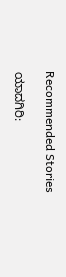Recommended Stories

ಯಾದಗಿರಿ: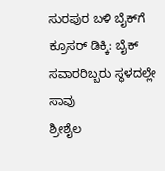ಸುರಪುರ ಬಳಿ ಬೈಕ್‌ಗೆ ಕ್ರೂಸರ್ ಡಿಕ್ಕಿ: ಬೈಕ್ ಸವಾರರಿಬ್ಬರು ಸ್ಥಳದಲ್ಲೇ ಸಾವು
ಶ್ರೀಶೈಲ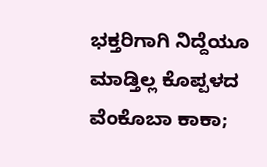ಭಕ್ತರಿಗಾಗಿ ನಿದ್ದೆಯೂ ಮಾಡ್ತಿಲ್ಲ ಕೊಪ್ಪಳದ ವೆಂಕೊಬಾ ಕಾಕಾ;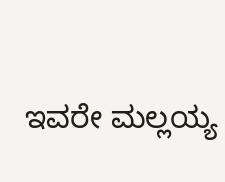ಇವರೇ ಮಲ್ಲಯ್ಯ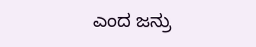ಎಂದ ಜನ್ರು